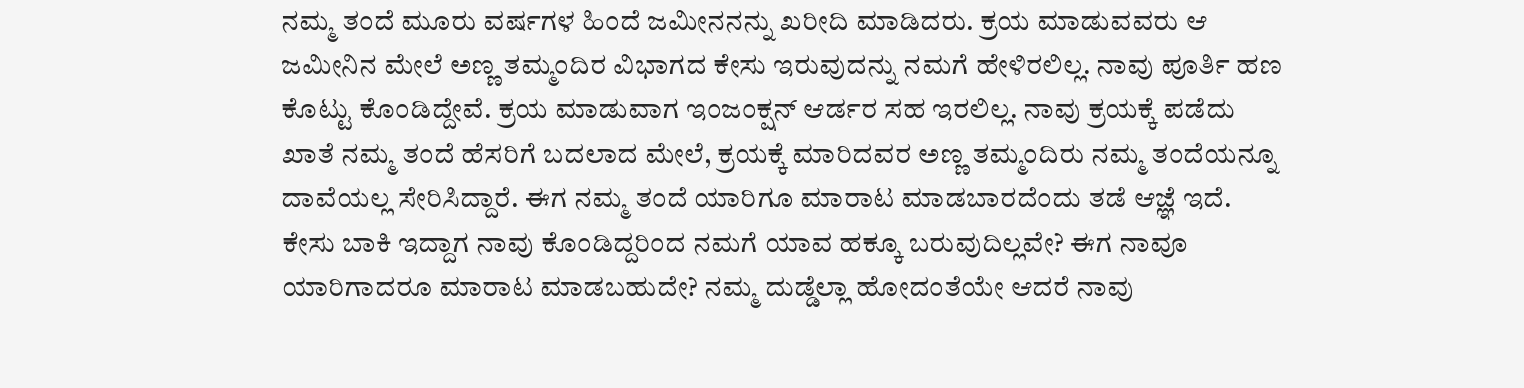ನಮ್ಮ ತಂದೆ ಮೂರು ವರ್ಷಗಳ ಹಿಂದೆ ಜಮೀನನನ್ನು ಖರೀದಿ ಮಾಡಿದರು. ಕ್ರಯ ಮಾಡುವವರು ಆ ಜಮೀನಿನ ಮೇಲೆ ಅಣ್ಣ ತಮ್ಮಂದಿರ ವಿಭಾಗದ ಕೇಸು ಇರುವುದನ್ನು ನಮಗೆ ಹೇಳಿರಲಿಲ್ಲ. ನಾವು ಪೂರ್ತಿ ಹಣ ಕೊಟ್ಟು ಕೊಂಡಿದ್ದೇವೆ. ಕ್ರಯ ಮಾಡುವಾಗ ಇಂಜಂಕ್ಷನ್ ಆರ್ಡರ ಸಹ ಇರಲಿಲ್ಲ. ನಾವು ಕ್ರಯಕ್ಕೆ ಪಡೆದು ಖಾತೆ ನಮ್ಮ ತಂದೆ ಹೆಸರಿಗೆ ಬದಲಾದ ಮೇಲೆ, ಕ್ರಯಕ್ಕೆ ಮಾರಿದವರ ಅಣ್ಣ ತಮ್ಮಂದಿರು ನಮ್ಮ ತಂದೆಯನ್ನೂ ದಾವೆಯಲ್ಲ ಸೇರಿಸಿದ್ದಾರೆ. ಈಗ ನಮ್ಮ ತಂದೆ ಯಾರಿಗೂ ಮಾರಾಟ ಮಾಡಬಾರದೆಂದು ತಡೆ ಆಜ್ಞೆ ಇದೆ. ಕೇಸು ಬಾಕಿ ಇದ್ದಾಗ ನಾವು ಕೊಂಡಿದ್ದರಿಂದ ನಮಗೆ ಯಾವ ಹಕ್ಕೂ ಬರುವುದಿಲ್ಲವೇ? ಈಗ ನಾವೂ ಯಾರಿಗಾದರೂ ಮಾರಾಟ ಮಾಡಬಹುದೇ? ನಮ್ಮ ದುಡ್ಡೆಲ್ಲಾ ಹೋದಂತೆಯೇ ಆದರೆ ನಾವು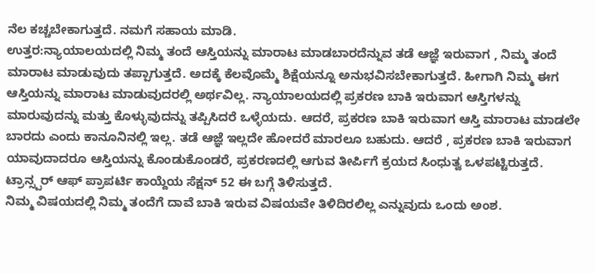ನೆಲ ಕಚ್ಚಬೇಕಾಗುತ್ತದೆ. ನಮಗೆ ಸಹಾಯ ಮಾಡಿ.
ಉತ್ತರ:ನ್ಯಾಯಾಲಯದಲ್ಲಿ ನಿಮ್ಮ ತಂದೆ ಆಸ್ತಿಯನ್ನು ಮಾರಾಟ ಮಾಡಬಾರದೆನ್ನುವ ತಡೆ ಆಜ್ಞೆ ಇರುವಾಗ , ನಿಮ್ಮ ತಂದೆ ಮಾರಾಟ ಮಾಡುವುದು ತಪ್ಪಾಗುತ್ತದೆ. ಅದಕ್ಕೆ ಕೆಲವೊಮ್ಮೆ ಶಿಕ್ಷೆಯನ್ನೂ ಅನುಭವಿಸಬೇಕಾಗುತ್ತದೆ. ಹೀಗಾಗಿ ನಿಮ್ಮ ಈಗ ಆಸ್ತಿಯನ್ನು ಮಾರಾಟ ಮಾಡುವುದರಲ್ಲಿ ಅರ್ಥವಿಲ್ಲ. ನ್ಯಾಯಾಲಯದಲ್ಲಿ ಪ್ರಕರಣ ಬಾಕಿ ಇರುವಾಗ ಆಸ್ತಿಗಳನ್ನು ಮಾರುವುದನ್ನು ಮತ್ತು ಕೊಳ್ಳುವುದನ್ನು ತಪ್ಪಿಸಿದರೆ ಒಳ್ಳೆಯದು. ಆದರೆ, ಪ್ರಕರಣ ಬಾಕಿ ಇರುವಾಗ ಆಸ್ತಿ ಮಾರಾಟ ಮಾಡಲೇ ಬಾರದು ಎಂದು ಕಾನೂನಿನಲ್ಲಿ ಇಲ್ಲ. ತಡೆ ಆಜ್ಞೆ ಇಲ್ಲದೇ ಹೋದರೆ ಮಾರಲೂ ಬಹುದು. ಆದರೆ , ಪ್ರಕರಣ ಬಾಕಿ ಇರುವಾಗ ಯಾವುದಾದರೂ ಆಸ್ತಿಯನ್ನು ಕೊಂಡುಕೊಂಡರೆ, ಪ್ರಕರಣದಲ್ಲಿ ಆಗುವ ತೀರ್ಪಿಗೆ ಕ್ರಯದ ಸಿಂಧುತ್ವ ಒಳಪಟ್ಟಿರುತ್ತದೆ. ಟ್ರಾನ್ಸ್ಪರ್ ಆಫ್ ಪ್ರಾಪರ್ಟಿ ಕಾಯ್ದೆಯ ಸೆಕ್ಷನ್ 52 ಈ ಬಗ್ಗೆ ತಿಳಿಸುತ್ತದೆ.
ನಿಮ್ಮ ವಿಷಯದಲ್ಲಿ ನಿಮ್ಮ ತಂದೆಗೆ ದಾವೆ ಬಾಕಿ ಇರುವ ವಿಷಯವೇ ತಿಳಿದಿರಲಿಲ್ಲ ಎನ್ನುವುದು ಒಂದು ಅಂಶ.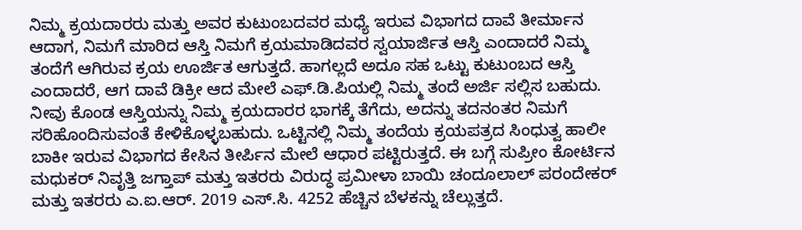ನಿಮ್ಮ ಕ್ರಯದಾರರು ಮತ್ತು ಅವರ ಕುಟುಂಬದವರ ಮಧ್ಯೆ ಇರುವ ವಿಭಾಗದ ದಾವೆ ತೀರ್ಮಾನ ಆದಾಗ, ನಿಮಗೆ ಮಾರಿದ ಆಸ್ತಿ ನಿಮಗೆ ಕ್ರಯಮಾಡಿದವರ ಸ್ವಯಾರ್ಜಿತ ಆಸ್ತಿ ಎಂದಾದರೆ ನಿಮ್ಮ ತಂದೆಗೆ ಆಗಿರುವ ಕ್ರಯ ಊರ್ಜಿತ ಆಗುತ್ತದೆ. ಹಾಗಲ್ಲದೆ ಅದೂ ಸಹ ಒಟ್ಟು ಕುಟುಂಬದ ಆಸ್ತಿ ಎಂದಾದರೆ, ಆಗ ದಾವೆ ಡಿಕ್ರೀ ಆದ ಮೇಲೆ ಎಫ್.ಡಿ.ಪಿಯಲ್ಲಿ ನಿಮ್ಮ ತಂದೆ ಅರ್ಜಿ ಸಲ್ಲಿಸ ಬಹುದು.
ನೀವು ಕೊಂಡ ಆಸ್ತಿಯನ್ನು ನಿಮ್ಮ ಕ್ರಯದಾರರ ಭಾಗಕ್ಕೆ ತೆಗೆದು, ಅದನ್ನು ತದನಂತರ ನಿಮಗೆ ಸರಿಹೊಂದಿಸುವಂತೆ ಕೇಳಿಕೊಳ್ಳಬಹುದು. ಒಟ್ಟಿನಲ್ಲಿ ನಿಮ್ಮ ತಂದೆಯ ಕ್ರಯಪತ್ರದ ಸಿಂಧುತ್ವ ಹಾಲೀ ಬಾಕೀ ಇರುವ ವಿಭಾಗದ ಕೇಸಿನ ತೀರ್ಪಿನ ಮೇಲೆ ಆಧಾರ ಪಟ್ಟಿರುತ್ತದೆ. ಈ ಬಗ್ಗೆ ಸುಪ್ರೀಂ ಕೋರ್ಟಿನ ಮಧುಕರ್ ನಿವೃತ್ತಿ ಜಗ್ತಾಪ್ ಮತ್ತು ಇತರರು ವಿರುದ್ಧ ಪ್ರಮೀಳಾ ಬಾಯಿ ಚಂದೂಲಾಲ್ ಪರಂದೇಕರ್ ಮತ್ತು ಇತರರು ಎ.ಐ.ಆರ್. 2019 ಎಸ್.ಸಿ. 4252 ಹೆಚ್ಚಿನ ಬೆಳಕನ್ನು ಚೆಲ್ಲುತ್ತದೆ.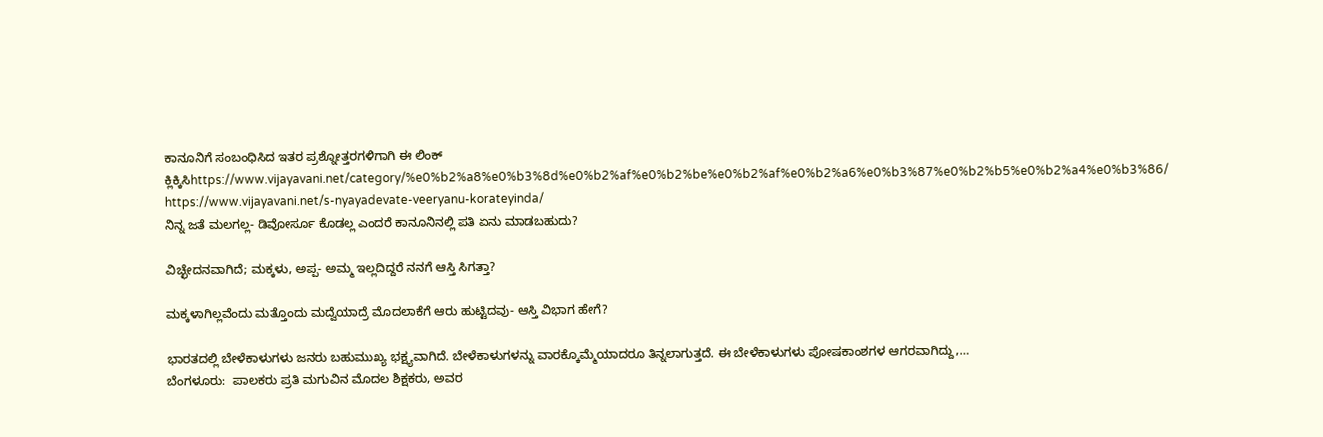ಕಾನೂನಿಗೆ ಸಂಬಂಧಿಸಿದ ಇತರ ಪ್ರಶ್ನೋತ್ತರಗಳಿಗಾಗಿ ಈ ಲಿಂಕ್ ಕ್ಲಿಕ್ಕಿಸಿhttps://www.vijayavani.net/category/%e0%b2%a8%e0%b3%8d%e0%b2%af%e0%b2%be%e0%b2%af%e0%b2%a6%e0%b3%87%e0%b2%b5%e0%b2%a4%e0%b3%86/
https://www.vijayavani.net/s-nyayadevate-veeryanu-korateyinda/
ನಿನ್ನ ಜತೆ ಮಲಗಲ್ಲ- ಡಿವೋರ್ಸೂ ಕೊಡಲ್ಲ ಎಂದರೆ ಕಾನೂನಿನಲ್ಲಿ ಪತಿ ಏನು ಮಾಡಬಹುದು?

ವಿಚ್ಛೇದನವಾಗಿದೆ; ಮಕ್ಕಳು, ಅಪ್ಪ- ಅಮ್ಮ ಇಲ್ಲದಿದ್ದರೆ ನನಗೆ ಆಸ್ತಿ ಸಿಗತ್ತಾ?

ಮಕ್ಕಳಾಗಿಲ್ಲವೆಂದು ಮತ್ತೊಂದು ಮದ್ವೆಯಾದ್ರೆ ಮೊದಲಾಕೆಗೆ ಆರು ಹುಟ್ಟಿದವು- ಆಸ್ತಿ ವಿಭಾಗ ಹೇಗೆ?

ಭಾರತದಲ್ಲಿ ಬೇಳೆಕಾಳುಗಳು ಜನರು ಬಹುಮುಖ್ಯ ಭಕ್ಷ್ಯವಾಗಿದೆ. ಬೇಳೆಕಾಳುಗಳನ್ನು ವಾರಕ್ಕೊಮ್ಮೆಯಾದರೂ ತಿನ್ನಲಾಗುತ್ತದೆ. ಈ ಬೇಳೆಕಾಳುಗಳು ಪೋಷಕಾಂಶಗಳ ಆಗರವಾಗಿದ್ದು,…
ಬೆಂಗಳೂರು:  ಪಾಲಕರು ಪ್ರತಿ ಮಗುವಿನ ಮೊದಲ ಶಿಕ್ಷಕರು, ಅವರ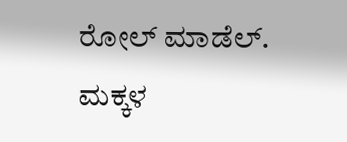ರೋಲ್ ಮಾಡೆಲ್. ಮಕ್ಕಳ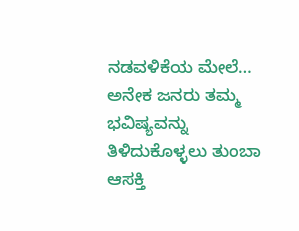ನಡವಳಿಕೆಯ ಮೇಲೆ…
ಅನೇಕ ಜನರು ತಮ್ಮ ಭವಿಷ್ಯವನ್ನು ತಿಳಿದುಕೊಳ್ಳಲು ತುಂಬಾ ಆಸಕ್ತಿ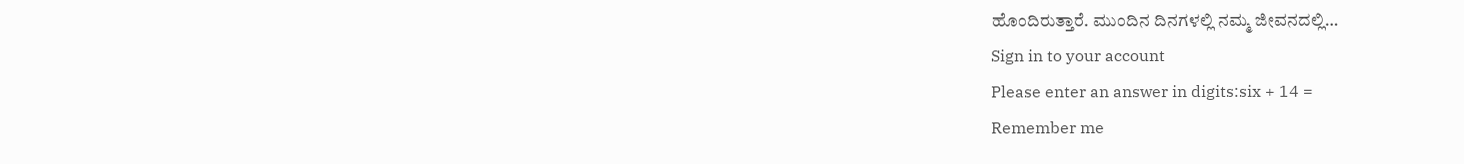ಹೊಂದಿರುತ್ತಾರೆ. ಮುಂದಿನ ದಿನಗಳಲ್ಲಿ ನಮ್ಮ ಜೀವನದಲ್ಲಿ…
Sign in to your account
Please enter an answer in digits:six + 14 =
Remember me